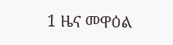1 ዜና መዋዕል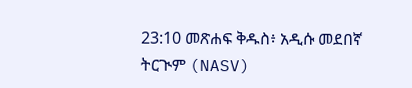23:10 መጽሐፍ ቅዱስ፥ አዲሱ መደበኛ ትርጒም (NASV)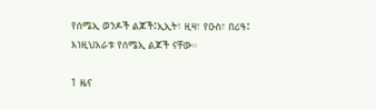የሰሜኢ ወንዶች ልጆች፤ኢኢት፣ ዚዛ፣ የዑስ፣ በሪዓ፤ እነዚህአራቱ የሰሜኢ ልጆች ናቸው።

1 ዜና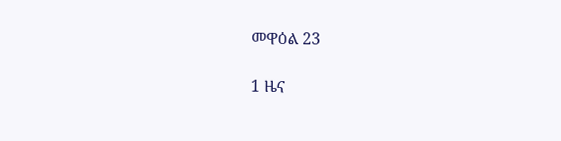መዋዕል 23

1 ዜና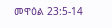መዋዕል 23:5-14